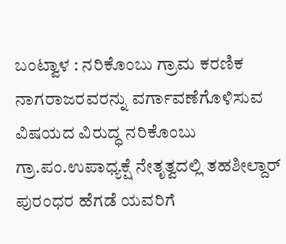ಬಂಟ್ವಾಳ : ನರಿಕೊಂಬು ಗ್ರಾಮ ಕರಣಿಕ ನಾಗರಾಜರವರನ್ನು ವರ್ಗಾವಣೆಗೊಳಿಸುವ ವಿಷಯದ ವಿರುದ್ಧ ನರಿಕೊಂಬು ಗ್ರಾ.ಪಂ.ಉಪಾಧ್ಯಕ್ಷೆ ನೇತೃತ್ವದಲ್ಲಿ ತಹಶೀಲ್ದಾರ್ ಪುರಂಧರ ಹೆಗಡೆ ಯವರಿಗೆ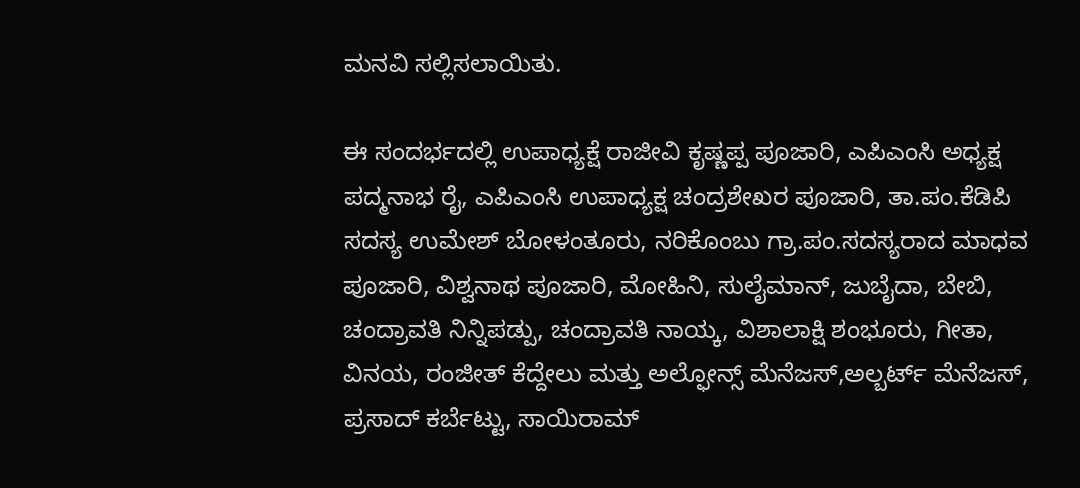ಮನವಿ ಸಲ್ಲಿಸಲಾಯಿತು.

ಈ ಸಂದರ್ಭದಲ್ಲಿ ಉಪಾಧ್ಯಕ್ಷೆ ರಾಜೀವಿ ಕೃಷ್ಣಪ್ಪ ಪೂಜಾರಿ, ಎಪಿಎಂಸಿ ಅಧ್ಯಕ್ಷ ಪದ್ಮನಾಭ ರೈ, ಎಪಿಎಂಸಿ ಉಪಾಧ್ಯಕ್ಷ ಚಂದ್ರಶೇಖರ ಪೂಜಾರಿ, ತಾ.ಪಂ.ಕೆಡಿಪಿ ಸದಸ್ಯ ಉಮೇಶ್ ಬೋಳಂತೂರು, ನರಿಕೊಂಬು ಗ್ರಾ.ಪಂ.ಸದಸ್ಯರಾದ ಮಾಧವ ಪೂಜಾರಿ, ವಿಶ್ವನಾಥ ಪೂಜಾರಿ, ಮೋಹಿನಿ, ಸುಲೈಮಾನ್, ಜುಬೈದಾ, ಬೇಬಿ, ಚಂದ್ರಾವತಿ ನಿನ್ನಿಪಡ್ಪು, ಚಂದ್ರಾವತಿ ನಾಯ್ಕ, ವಿಶಾಲಾಕ್ಷಿ ಶಂಭೂರು, ಗೀತಾ, ವಿನಯ, ರಂಜೀತ್ ಕೆದ್ದೇಲು ಮತ್ತು ಅಲ್ಫೋನ್ಸ್ ಮೆನೆಜಸ್,ಅಲ್ಬರ್ಟ್ ಮೆನೆಜಸ್, ಪ್ರಸಾದ್ ಕರ್ಬೆಟ್ಟು, ಸಾಯಿರಾಮ್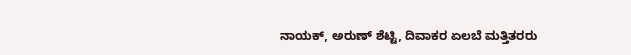ನಾಯಕ್, ಅರುಣ್ ಶೆಟ್ಟಿ, ದಿವಾಕರ ಏಲಬೆ ಮತ್ತಿತರರು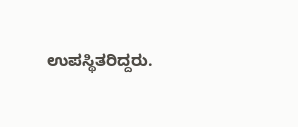ಉಪಸ್ಥಿತರಿದ್ದರು.